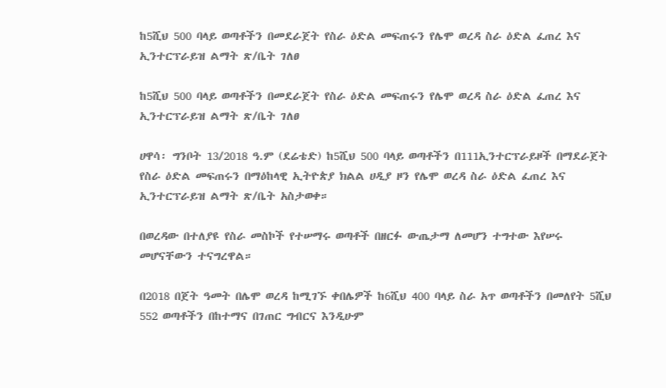ከ5ሺህ 500 ባላይ ወጣቶችን በመደራጀት የስራ ዕድል መፍጠሩን የሌሞ ወረዳ ስራ ዕድል ፈጠረ እና ኢንተርፕራይዝ ልማት ጽ/ቤት ገለፀ

ከ5ሺህ 500 ባላይ ወጣቶችን በመደራጀት የስራ ዕድል መፍጠሩን የሌሞ ወረዳ ስራ ዕድል ፈጠረ እና ኢንተርፕራይዝ ልማት ጽ/ቤት ገለፀ

ሀዋሳ፡ ግንቦት 13/2018 ዓ.ም (ደሬቴድ) ከ5ሺህ 500 ባላይ ወጣቶችን በ111ኢንተርፕራይዞች በማደራጀት የስራ ዕድል መፍጠሩን በማዕከላዊ ኢትዮጵያ ክልል ሀዲያ ዞን የሌሞ ወረዳ ስራ ዕድል ፈጠረ እና ኢንተርፕራይዝ ልማት ጽ/ቤት አስታወቀ።

በወረዳው በተለያዩ የስራ መስኮች የተሠማሩ ወጣቶች በዘርፉ ውጤታማ ለመሆን ተግተው እየሠሩ መሆናቸውን ተናግረዋል።

በ2018 በጀት ዓመት በሌሞ ወረዳ ከሚገኙ ቀበሌዎች ከ6ሺህ 400 ባላይ ስራ አጥ ወጣቶችን በመለየት 5ሺህ 552 ወጣቶችን በከተማና በገጠር ግብርና እንዲሁም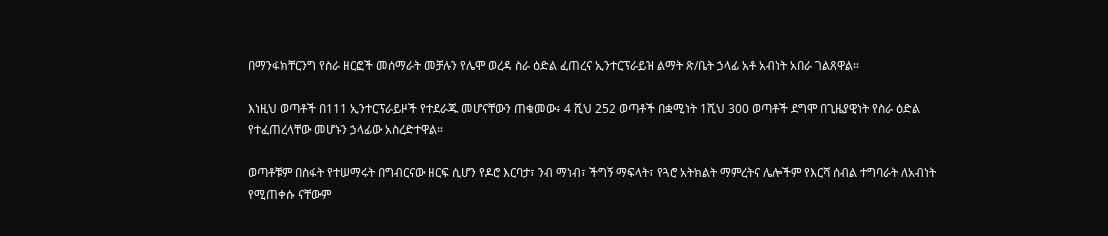በማንፋክቸርንግ የስራ ዘርፎች መሰማራት መቻሉን የሌሞ ወረዳ ስራ ዕድል ፈጠረና ኢንተርፕራይዝ ልማት ጽ/ቤት ኃላፊ አቶ አብነት አበራ ገልጸዋል።

እነዚህ ወጣቶች በ111 ኢንተርፕራይዞች የተደራጁ መሆናቸውን ጠቁመው፥ 4 ሺህ 252 ወጣቶች በቋሚነት 1ሺህ 300 ወጣቶች ደግሞ በጊዜያዊነት የስራ ዕድል የተፈጠረላቸው መሆኑን ኃላፊው አስረድተዋል።

ወጣቶቹም በስፋት የተሠማሩት በግብርናው ዘርፍ ሲሆን የዶሮ እርባታ፣ ንብ ማነብ፣ ችግኝ ማፍላት፣ የጓሮ አትክልት ማምረትና ሌሎችም የእርሻ ሰብል ተግባራት ለአብነት የሚጠቀሱ ናቸውም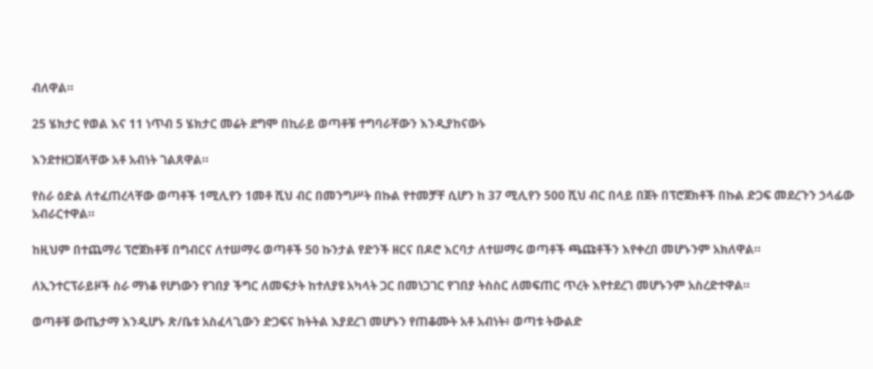ብለዋል።

25 ሄክታር የወል እና 11 ነጥብ 5 ሄክታር መሬት ደግሞ በኪራይ ወጣቶቹ ተግባራቸውን እንዲያከናውኑ

እንደተዘጋጀላቸው አቶ አብነት ገልጸዋል።

የስራ ዕድል ለተፈጠረላቸው ወጣቶች 1ሚሊየን 1መቶ ሺህ ብር በመንግሥት በኩል የተመቻቸ ሲሆን ከ 37 ሚሊየን 500 ሺህ ብር በላይ በጀት በፕሮጀክቶች በኩል ድጋፍ መደረጉን ኃላፊው አብራርተዋል።

ከዚህም በተጨማሪ ፕሮጀክቶቹ በግብርና ለተሠማሩ ወጣቶች 50 ኩንታል የድንች ዘርና በዶሮ እርባታ ለተሠማሩ ወጣቶች ጫጩቶችን እየቀረበ መሆኑንም አክለዋል።

ለኢንተርፕራይዞች ስራ ማነቆ የሆነውን የገበያ ችግር ለመፍታት ከተለያዩ አካላት ጋር በመነጋገር የገበያ ትስስር ለመፍጠር ጥረት እየተደረገ መሆኑንም አስረድተዋል።

ወጣቶቹ ውጤታማ እንዲሆኑ ጽ/ቤቱ አስፈላጊውን ድጋፍና ክትትል እያደረገ መሆኑን የጠቆሙት አቶ አብነት፥ ወጣቱ ትውልድ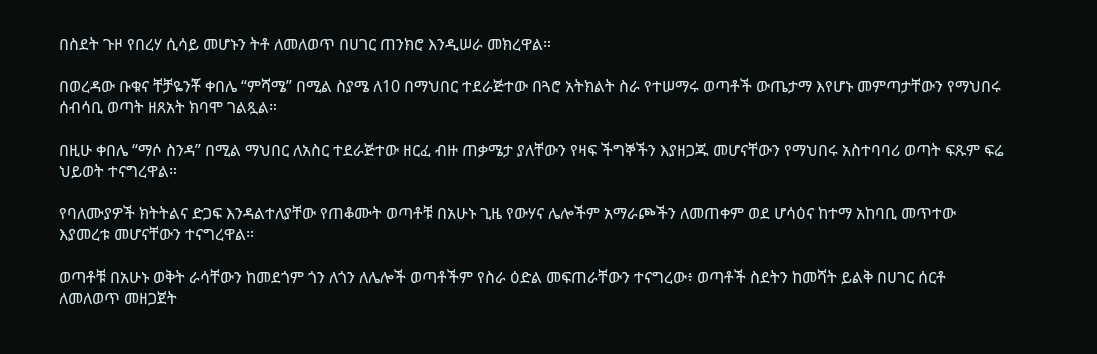በስደት ጉዞ የበረሃ ሲሳይ መሆኑን ትቶ ለመለወጥ በሀገር ጠንክሮ እንዲሠራ መክረዋል።

በወረዳው ቡቁና ቸቻዬንቾ ቀበሌ “ምሻሜ” በሚል ስያሜ ለ10 በማህበር ተደራጅተው በጓሮ አትክልት ስራ የተሠማሩ ወጣቶች ውጤታማ እየሆኑ መምጣታቸውን የማህበሩ ሰብሳቢ ወጣት ዘጸአት ክባሞ ገልጿል።

በዚሁ ቀበሌ “ማሶ ስንዳ” በሚል ማህበር ለአስር ተደራጅተው ዘርፈ ብዙ ጠቃሜታ ያለቸውን የዛፍ ችግኞችን እያዘጋጁ መሆናቸውን የማህበሩ አስተባባሪ ወጣት ፍጹም ፍሬ ህይወት ተናግረዋል።

የባለሙያዎች ክትትልና ድጋፍ እንዳልተለያቸው የጠቆሙት ወጣቶቹ በአሁኑ ጊዜ የውሃና ሌሎችም አማራጮችን ለመጠቀም ወደ ሆሳዕና ከተማ አከባቢ መጥተው እያመረቱ መሆናቸውን ተናግረዋል።

ወጣቶቹ በአሁኑ ወቅት ራሳቸውን ከመደጎም ጎን ለጎን ለሌሎች ወጣቶችም የስራ ዕድል መፍጠራቸውን ተናግረው፥ ወጣቶች ስደትን ከመሻት ይልቅ በሀገር ሰርቶ ለመለወጥ መዘጋጀት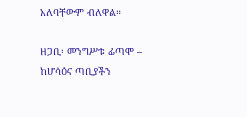አለባቸውም ብለዋል።

ዘጋቢ፡ መንግሥቱ ፊጣሞ – ከሆሳዕና ጣቢያችን